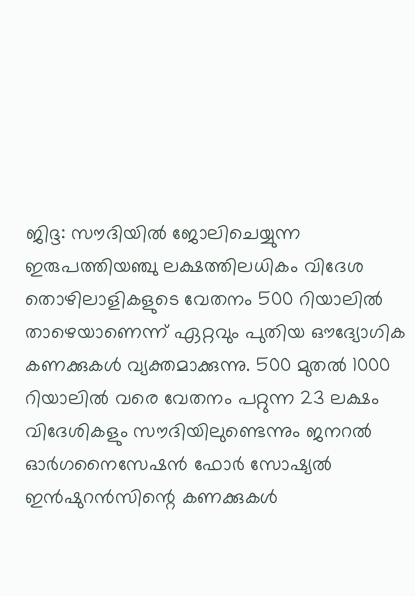ജിദ്ദ: സൗദിയിൽ ജോലിചെയ്യുന്ന ഇരുപത്തിയഞ്ചു ലക്ഷത്തിലധികം വിദേശ തൊഴിലാളികളുടെ വേതനം 500 റിയാലിൽ താഴെയാണെന്ന് ഏറ്റവും പുതിയ ഔദ്യോഗിക കണക്കുകൾ വ്യക്തമാക്കുന്നു. 500 മുതൽ 1000 റിയാലിൽ വരെ വേതനം പറ്റുന്ന 23 ലക്ഷം വിദേശികളും സൗദിയിലുണ്ടെന്നും ജനറൽ ഓർഗനൈസേഷൻ ഫോർ സോഷ്യൽ ഇൻഷുറൻസിന്റെ കണക്കുകൾ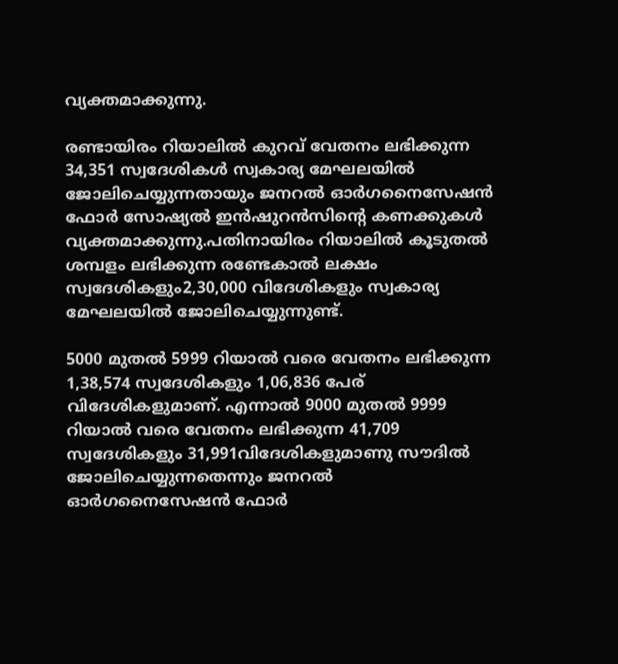വ്യക്തമാക്കുന്നു.

രണ്ടായിരം റിയാലിൽ കുറവ് വേതനം ലഭിക്കുന്ന 34,351 സ്വദേശികൾ സ്വകാര്യ മേഘലയിൽ ജോലിചെയ്യുന്നതായും ജനറൽ ഓർഗനൈസേഷൻ ഫോർ സോഷ്യൽ ഇൻഷുറൻസിന്റെ കണക്കുകൾ വ്യക്തമാക്കുന്നു.പതിനായിരം റിയാലിൽ കൂടുതൽ ശമ്പളം ലഭിക്കുന്ന രണ്ടേകാൽ ലക്ഷം സ്വദേശികളും2,30,000 വിദേശികളും സ്വകാര്യ മേഘലയിൽ ജോലിചെയ്യുന്നുണ്ട്.

5000 മുതൽ 5999 റിയാൽ വരെ വേതനം ലഭിക്കുന്ന 1,38,574 സ്വദേശികളും 1,06,836 പേര് വിദേശികളുമാണ്. എന്നാൽ 9000 മുതൽ 9999 റിയാൽ വരെ വേതനം ലഭിക്കുന്ന 41,709 സ്വദേശികളും 31,991വിദേശികളുമാണു സൗദിൽ ജോലിചെയ്യുന്നതെന്നും ജനറൽ ഓർഗനൈസേഷൻ ഫോർ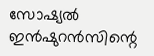സോഷ്യൽ ഇൻഷുറൻസിന്റെ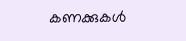കണക്കുകൾ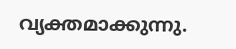വ്യക്തമാക്കുന്നു.